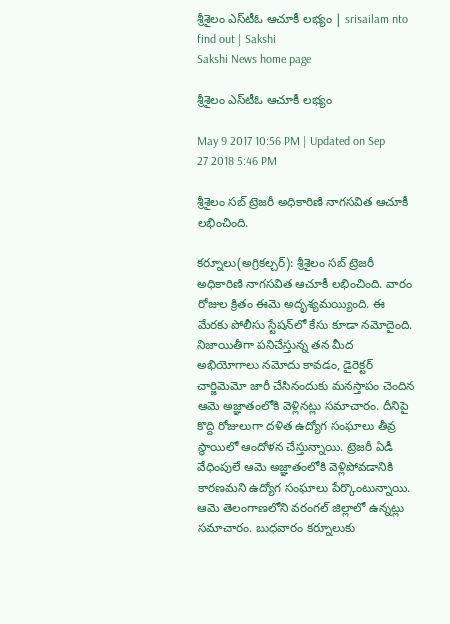శ్రీశైలం ఎస్‌టీఓ ఆచూకీ లభ్యం | srisailam nto find out | Sakshi
Sakshi News home page

శ్రీశైలం ఎస్‌టీఓ ఆచూకీ లభ్యం

May 9 2017 10:56 PM | Updated on Sep 27 2018 5:46 PM

శ్రీశైలం సబ్‌ ట్రెజరీ అధికారిణి నాగసవిత ఆచూకీ లభించింది.

కర్నూలు(అగ్రికల్చర్‌): శ్రీశైలం సబ్‌ ట్రెజరీ అధికారిణి నాగసవిత ఆచూకీ లభించింది. వారం రోజుల క్రితం ఈమె అదృశ్యమయ్యింది. ఈ మేరకు పోలీసు స్టేషన్‌లో కేసు కూడా నమోదైంది. నిజాయితీగా పనిచేస్తున్న తన మీద అభియోగాలు నమోదు కావడం, డైరెక్టర్‌ చార్జిమెమో జారీ చేసినందుకు మనస్తాపం చెందిన ఆమె అజ్ఞాతంలోకి వెళ్లినట్లు సమాచారం. దీనిపై కొద్ది రోజులుగా దళిత ఉద్యోగ సంఘాలు తీవ్ర స్థాయిలో ఆందోళన చేస్తున్నాయి. ట్రెజరీ ఏడీ వేధింపులే ఆమె అజ్ఞాతంలోకి వెళ్లిపోవడానికి కారణమని ఉద్యోగ సంఘాలు పేర్కొంటున్నాయి. ఆమె తెలంగాణలోని వరంగల్‌ జిల్లాలో ఉన్నట్లు సమాచారం. బుధవారం కర్నూలుకు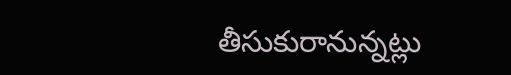తీసుకురానున్నట్లు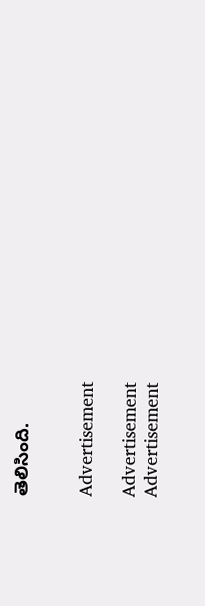తెలిసింది.


Advertisement

Advertisement
Advertisement